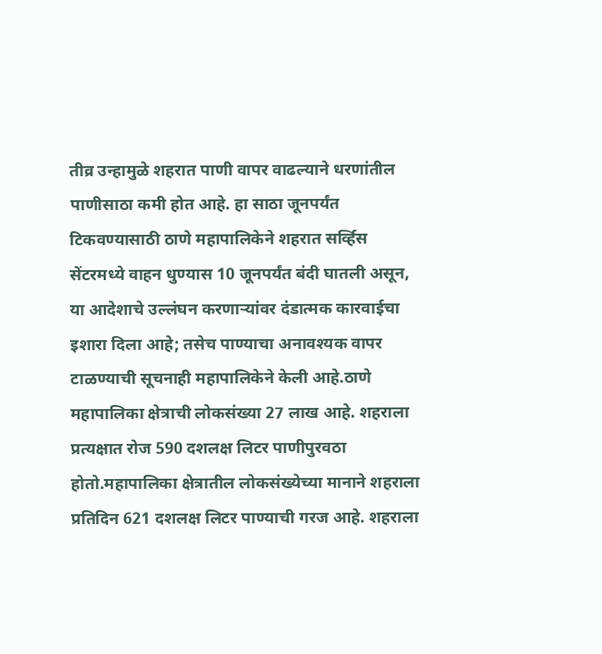तीव्र उन्हामुळे शहरात पाणी वापर वाढल्याने धरणांतील पाणीसाठा कमी होत आहे. हा साठा जूनपर्यंत टिकवण्यासाठी ठाणे महापालिकेने शहरात सर्व्हिस सेंटरमध्ये वाहन धुण्यास 10 जूनपर्यंत बंदी घातली असून, या आदेशाचे उल्लंघन करणाऱ्यांवर दंडात्मक कारवाईचा इशारा दिला आहे; तसेच पाण्याचा अनावश्यक वापर टाळण्याची सूचनाही महापालिकेने केली आहे.ठाणे महापालिका क्षेत्राची लोकसंख्या 27 लाख आहे. शहराला प्रत्यक्षात रोज 590 दशलक्ष लिटर पाणीपुरवठा होतो.महापालिका क्षेत्रातील लोकसंख्येच्या मानाने शहराला प्रतिदिन 621 दशलक्ष लिटर पाण्याची गरज आहे. शहराला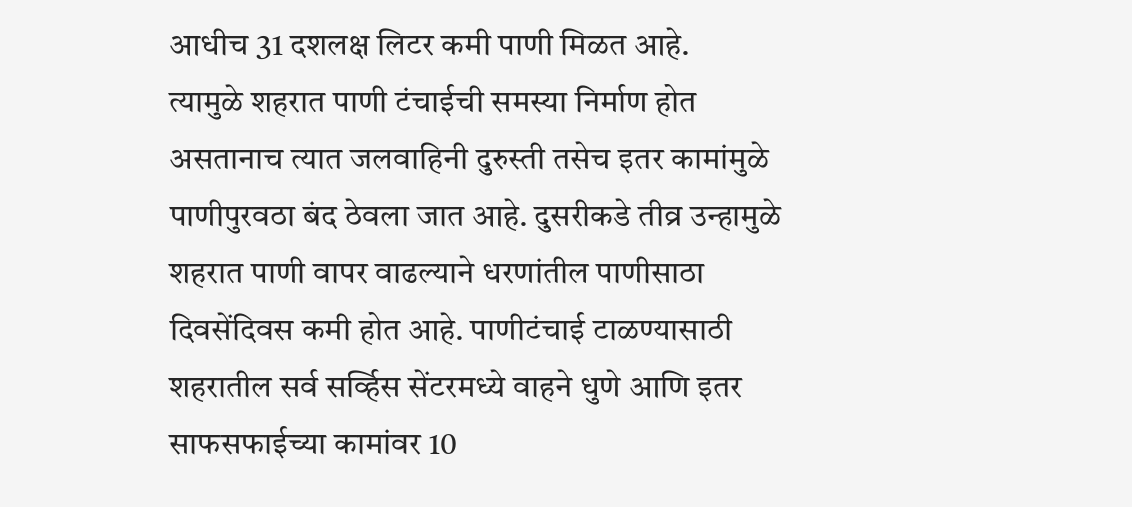आधीच 31 दशलक्ष लिटर कमी पाणी मिळत आहे.
त्यामुळे शहरात पाणी टंचाईची समस्या निर्माण होत असतानाच त्यात जलवाहिनी दुरुस्ती तसेच इतर कामांमुळे पाणीपुरवठा बंद ठेवला जात आहे. दुसरीकडे तीव्र उन्हामुळे शहरात पाणी वापर वाढल्याने धरणांतील पाणीसाठा दिवसेंदिवस कमी होत आहे. पाणीटंचाई टाळण्यासाठी शहरातील सर्व सर्व्हिस सेंटरमध्ये वाहने धुणे आणि इतर साफसफाईच्या कामांवर 10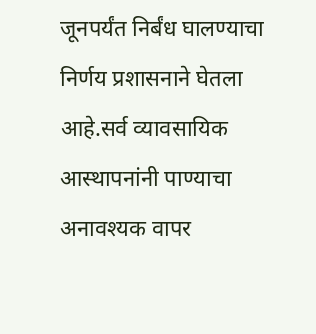जूनपर्यंत निर्बंध घालण्याचा निर्णय प्रशासनाने घेतला आहे.सर्व व्यावसायिक आस्थापनांनी पाण्याचा अनावश्यक वापर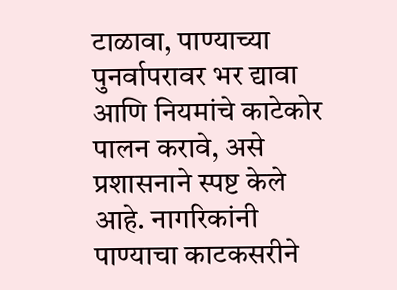टाळावा, पाण्याच्या पुनर्वापरावर भर द्यावा आणि नियमांचे काटेकोर पालन करावे, असे प्रशासनाने स्पष्ट केले आहे. नागरिकांनी पाण्याचा काटकसरीने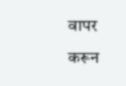वापर करून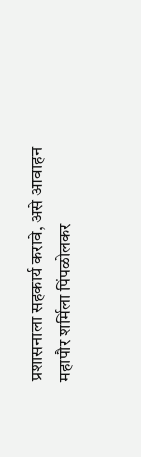प्रशासनाला सहकार्य करावे, असे आवाहन महापौर शर्मिला पिंपळोलकर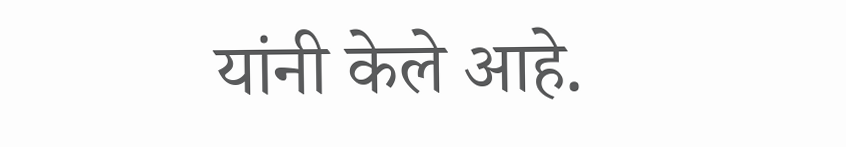यांनी केले आहे.